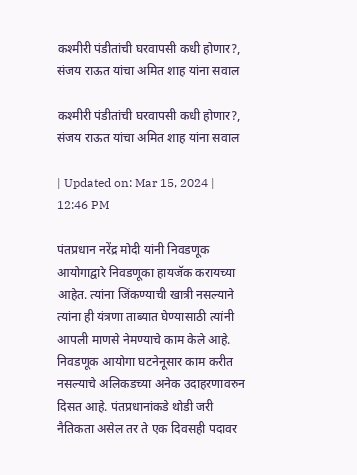कश्मीरी पंडीतांची घरवापसी कधी होणार?, संजय राऊत यांचा अमित शाह यांना सवाल

कश्मीरी पंडीतांची घरवापसी कधी होणार?, संजय राऊत यांचा अमित शाह यांना सवाल

| Updated on: Mar 15, 2024 | 12:46 PM

पंतप्रधान नरेंद्र मोदी यांनी निवडणूक आयोगाद्वारे निवडणूका हायजॅक करायच्या आहेत. त्यांना जिंकण्याची खात्री नसल्याने त्यांना ही यंत्रणा ताब्यात घेण्यासाठी त्यांनी आपली माणसे नेमण्याचे काम केले आहे. निवडणूक आयोगा घटनेनूसार काम करीत नसल्याचे अलिकडच्या अनेक उदाहरणावरुन दिसत आहे. पंतप्रधानांकडे थोडी जरी नैतिकता असेल तर ते एक दिवसही पदावर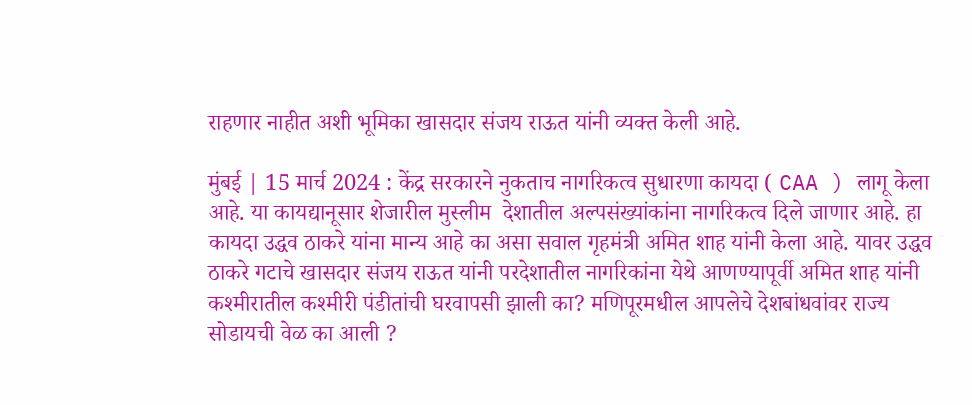राहणार नाहीत अशी भूमिका खासदार संजय राऊत यांनी व्यक्त केली आहे.

मुंबई | 15 मार्च 2024 : केंद्र सरकारने नुकताच नागरिकत्व सुधारणा कायदा ( CAA ) लागू केला आहे. या कायद्यानूसार शेजारील मुस्लीम  देशातील अल्पसंख्यांकांना नागरिकत्व दिले जाणार आहे. हा कायदा उद्धव ठाकरे यांना मान्य आहे का असा सवाल गृहमंत्री अमित शाह यांनी केला आहे. यावर उद्धव ठाकरे गटाचे खासदार संजय राऊत यांनी परदेशातील नागरिकांना येथे आणण्यापूर्वी अमित शाह यांनी कश्मीरातील कश्मीरी पंडीतांची घरवापसी झाली का? मणिपूरमधील आपलेचे देशबांधवांवर राज्य सोडायची वेळ का आली ?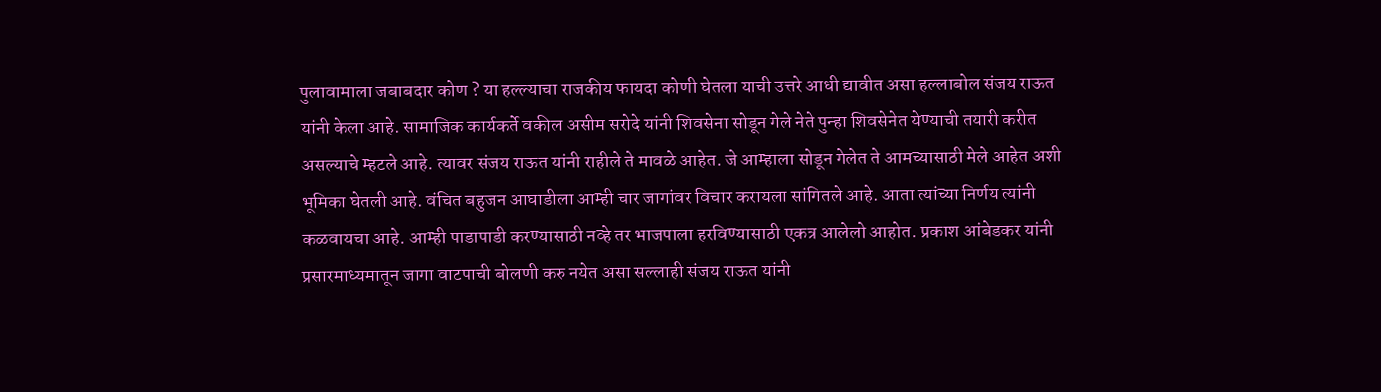पुलावामाला जबाबदार कोण ? या हल्ल्याचा राजकीय फायदा कोणी घेतला याची उत्तरे आधी द्यावीत असा हल्लाबोल संजय राऊत यांनी केला आहे. सामाजिक कार्यकर्ते वकील असीम सरोदे यांनी शिवसेना सोडून गेले नेते पुन्हा शिवसेनेत येण्याची तयारी करीत असल्याचे म्हटले आहे. त्यावर संजय राऊत यांनी राहीले ते मावळे आहेत. जे आम्हाला सोडून गेलेत ते आमच्यासाठी मेले आहेत अशी भूमिका घेतली आहे. वंचित बहुजन आघाडीला आम्ही चार जागांवर विचार करायला सांगितले आहे. आता त्यांच्या निर्णय त्यांनी कळवायचा आहे. आम्ही पाडापाडी करण्यासाठी नव्हे तर भाजपाला हरविण्यासाठी एकत्र आलेलो आहोत. प्रकाश आंबेडकर यांनी प्रसारमाध्यमातून जागा वाटपाची बोलणी करु नयेत असा सल्लाही संजय राऊत यांनी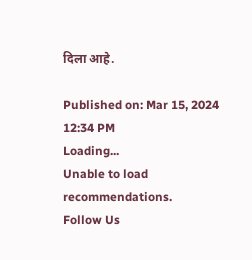दिला आहे.

Published on: Mar 15, 2024 12:34 PM
Loading...
Unable to load recommendations.
Follow Us